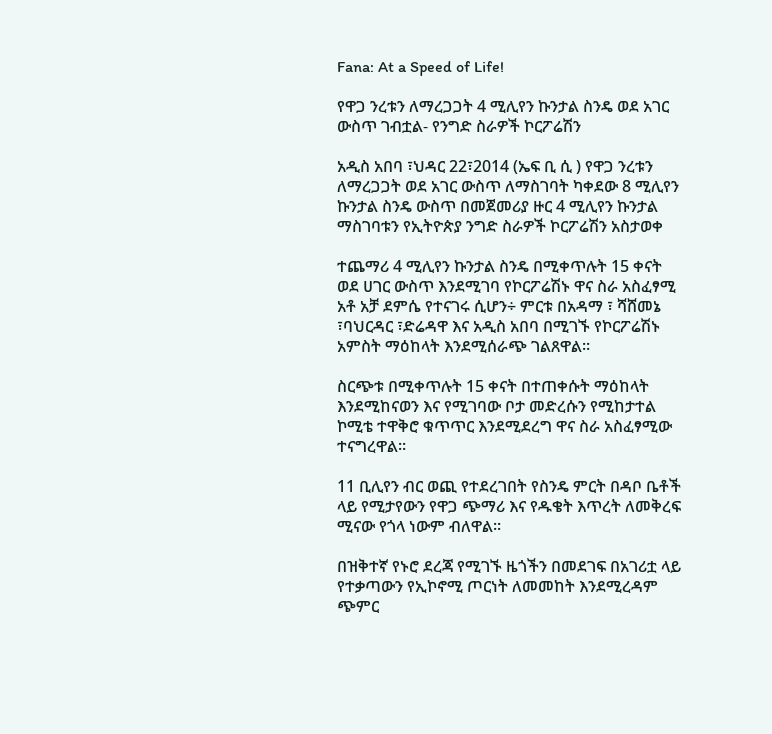Fana: At a Speed of Life!

የዋጋ ንረቱን ለማረጋጋት 4 ሚሊየን ኩንታል ስንዴ ወደ አገር ውስጥ ገብቷል- የንግድ ስራዎች ኮርፖሬሽን

አዲስ አበባ ፣ህዳር 22፣2014 (ኤፍ ቢ ሲ ) የዋጋ ንረቱን ለማረጋጋት ወደ አገር ውስጥ ለማስገባት ካቀደው 8 ሚሊየን ኩንታል ስንዴ ውስጥ በመጀመሪያ ዙር 4 ሚሊየን ኩንታል ማስገባቱን የኢትዮጵያ ንግድ ስራዎች ኮርፖሬሽን አስታወቀ

ተጨማሪ 4 ሚሊየን ኩንታል ስንዴ በሚቀጥሉት 15 ቀናት ወደ ሀገር ውስጥ እንደሚገባ የኮርፖሬሽኑ ዋና ስራ አስፈፃሚ አቶ አቻ ደምሴ የተናገሩ ሲሆን÷ ምርቱ በአዳማ ፣ ሻሸመኔ ፣ባህርዳር ፣ድሬዳዋ እና አዲስ አበባ በሚገኙ የኮርፖሬሽኑ አምስት ማዕከላት እንደሚሰራጭ ገልጸዋል።

ስርጭቱ በሚቀጥሉት 15 ቀናት በተጠቀሱት ማዕከላት እንደሚከናወን እና የሚገባው ቦታ መድረሱን የሚከታተል ኮሚቴ ተዋቅሮ ቁጥጥር እንደሚደረግ ዋና ስራ አስፈፃሚው ተናግረዋል።

11 ቢሊየን ብር ወጪ የተደረገበት የስንዴ ምርት በዳቦ ቤቶች ላይ የሚታየውን የዋጋ ጭማሪ እና የዱቄት እጥረት ለመቅረፍ ሚናው የጎላ ነውም ብለዋል።

በዝቅተኛ የኑሮ ደረጃ የሚገኙ ዜጎችን በመደገፍ በአገሪቷ ላይ የተቃጣውን የኢኮኖሚ ጦርነት ለመመከት እንደሚረዳም ጭምር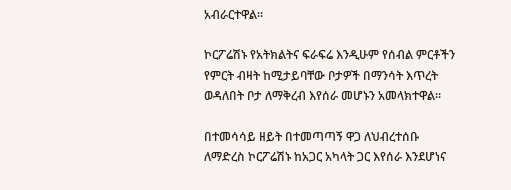አብራርተዋል።

ኮርፖሬሽኑ የአትክልትና ፍራፍሬ እንዲሁም የሰብል ምርቶችን የምርት ብዛት ከሚታይባቸው ቦታዎች በማንሳት እጥረት ወዳለበት ቦታ ለማቅረብ እየሰራ መሆኑን አመላክተዋል።

በተመሳሳይ ዘይት በተመጣጣኝ ዋጋ ለህብረተሰቡ ለማድረስ ኮርፖሬሽኑ ከአጋር አካላት ጋር እየሰራ እንደሆነና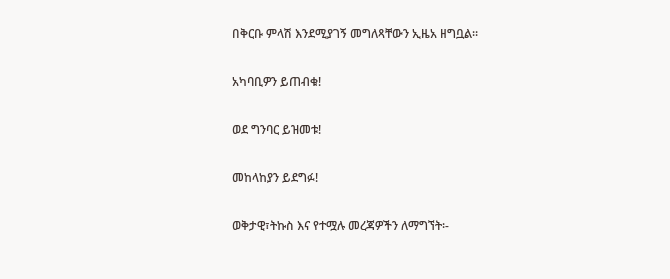በቅርቡ ምላሽ እንደሚያገኝ መግለጻቸውን ኢዜአ ዘግቧል።

አካባቢዎን ይጠብቁ!

ወደ ግንባር ይዝመቱ!

መከላከያን ይደግፉ!

ወቅታዊ፣ትኩስ እና የተሟሉ መረጃዎችን ለማግኘት፡-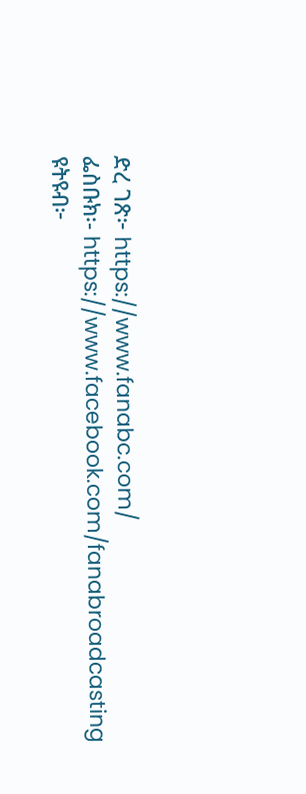ድረ ገጽ፦ https://www.fanabc.com/
ፌስቡክ፡- https://www.facebook.com/fanabroadcasting
ዩትዩብ፦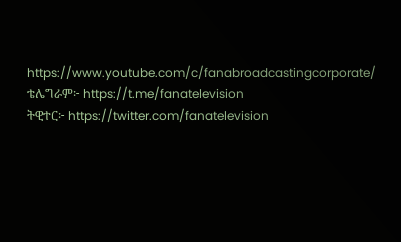https://www.youtube.com/c/fanabroadcastingcorporate/
ቴሌግራም፦ https://t.me/fanatelevision
ትዊተር፦ https://twitter.com/fanatelevision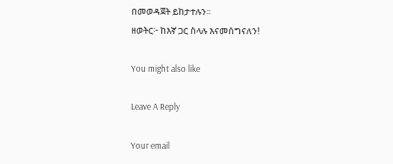በመወዳጀት ይከታተሉን፡፡
ዘወትር፦ ከእኛ ጋር ስላሉ እናመሰግናለን!

You might also like

Leave A Reply

Your email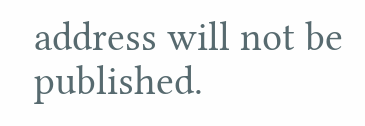address will not be published.